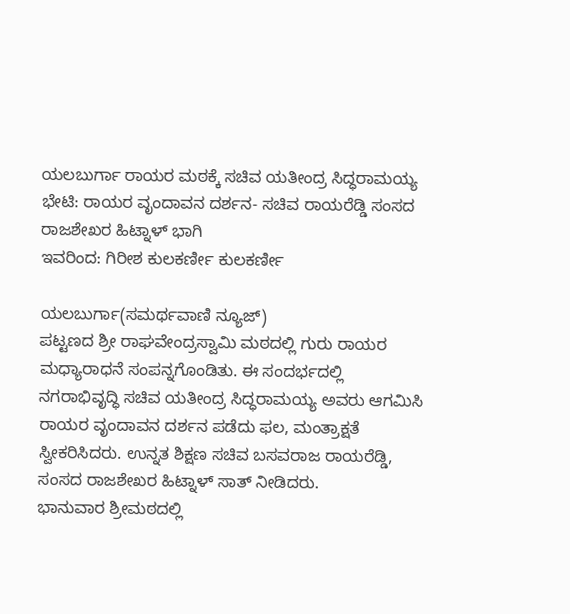ಯಲಬುರ್ಗಾ ರಾಯರ ಮಠಕ್ಕೆ ಸಚಿವ ಯತೀಂದ್ರ ಸಿದ್ಧರಾಮಯ್ಯ ಭೇಟಿ: ರಾಯರ ವೃಂದಾವನ ದರ್ಶನ- ಸಚಿವ ರಾಯರೆಡ್ಡಿ ಸಂಸದ ರಾಜಶೇಖರ ಹಿಟ್ನಾಳ್ ಭಾಗಿ
ಇವರಿಂದ: ಗಿರೀಶ ಕುಲಕರ್ಣೀ ಕುಲಕರ್ಣೀ

ಯಲಬುರ್ಗಾ(ಸಮರ್ಥವಾಣಿ ನ್ಯೂಜ್)
ಪಟ್ಟಣದ ಶ್ರೀ ರಾಘವೇಂದ್ರಸ್ವಾಮಿ ಮಠದಲ್ಲಿ ಗುರು ರಾಯರ ಮಧ್ಯಾರಾಧನೆ ಸಂಪನ್ನಗೊಂಡಿತು. ಈ ಸಂದರ್ಭದಲ್ಲಿ ನಗರಾಭಿವೃದ್ಧಿ ಸಚಿವ ಯತೀಂದ್ರ ಸಿದ್ಧರಾಮಯ್ಯ ಅವರು ಆಗಮಿಸಿ ರಾಯರ ವೃಂದಾವನ ದರ್ಶನ ಪಡೆದು ಫಲ, ಮಂತ್ರಾಕ್ಷತೆ ಸ್ವೀಕರಿಸಿದರು. ಉನ್ನತ ಶಿಕ್ಷಣ ಸಚಿವ ಬಸವರಾಜ ರಾಯರೆಡ್ಡಿ, ಸಂಸದ ರಾಜಶೇಖರ ಹಿಟ್ನಾಳ್ ಸಾತ್ ನೀಡಿದರು.
ಭಾನುವಾರ ಶ್ರೀಮಠದಲ್ಲಿ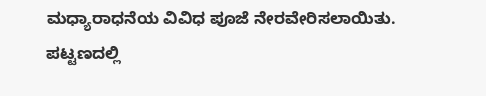ಮಧ್ಯಾರಾಧನೆಯ ವಿವಿಧ ಪೂಜೆ ನೇರವೇರಿಸಲಾಯಿತು. ಪಟ್ಟಣದಲ್ಲಿ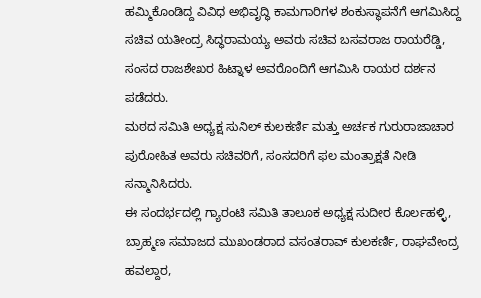ಹಮ್ಮಿಕೊಂಡಿದ್ದ ವಿವಿಧ ಅಭಿವೃದ್ಧಿ ಕಾಮಗಾರಿಗಳ ಶಂಕುಸ್ಥಾಪನೆಗೆ ಆಗಮಿಸಿದ್ದ ಸಚಿವ ಯತೀಂದ್ರ ಸಿದ್ಧರಾಮಯ್ಯ ಅವರು ಸಚಿವ ಬಸವರಾಜ ರಾಯರೆಡ್ಡಿ, ಸಂಸದ ರಾಜಶೇಖರ ಹಿಟ್ನಾಳ ಅವರೊಂದಿಗೆ ಆಗಮಿಸಿ ರಾಯರ ದರ್ಶನ ಪಡೆದರು.
ಮಠದ ಸಮಿತಿ ಅಧ್ಯಕ್ಷ ಸುನಿಲ್ ಕುಲಕರ್ಣಿ ಮತ್ತು ಅರ್ಚಕ ಗುರುರಾಜಾಚಾರ ಪುರೋಹಿತ ಅವರು ಸಚಿವರಿಗೆ, ಸಂಸದರಿಗೆ ಫಲ ಮಂತ್ರಾಕ್ಷತೆ ನೀಡಿ ಸನ್ಮಾನಿಸಿದರು.
ಈ ಸಂದರ್ಭದಲ್ಲಿ ಗ್ಯಾರಂಟಿ ಸಮಿತಿ ತಾಲೂಕ ಅಧ್ಯಕ್ಷ ಸುದೀರ ಕೊರ್ಲಹಳ್ಳಿ, ಬ್ರಾಹ್ಮಣ ಸಮಾಜದ ಮುಖಂಡರಾದ ವಸಂತರಾವ್ ಕುಲಕರ್ಣಿ, ರಾಘವೇಂದ್ರ ಹವಲ್ದಾರ,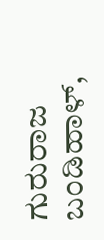ಗುರುರಾಜ ಬಂಡಿಹಾಳ್,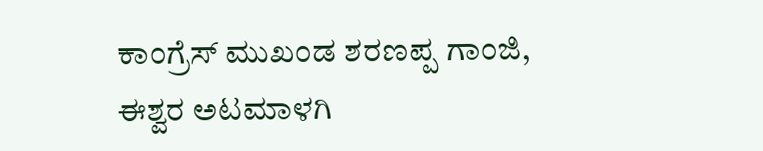ಕಾಂಗ್ರೆಸ್ ಮುಖಂಡ ಶರಣಪ್ಪ ಗಾಂಜಿ, ಈಶ್ವರ ಅಟಮಾಳಗಿ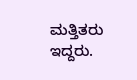ಮತ್ತಿತರು ಇದ್ದರು.